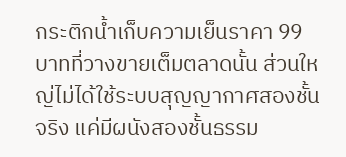กระติกน้ำเก็บความเย็นราคา 99 บาทที่วางขายเต็มตลาดนั้น ส่วนใหญ่ไม่ได้ใช้ระบบสุญญากาศสองชั้นจริง แค่มีผนังสองชั้นธรรม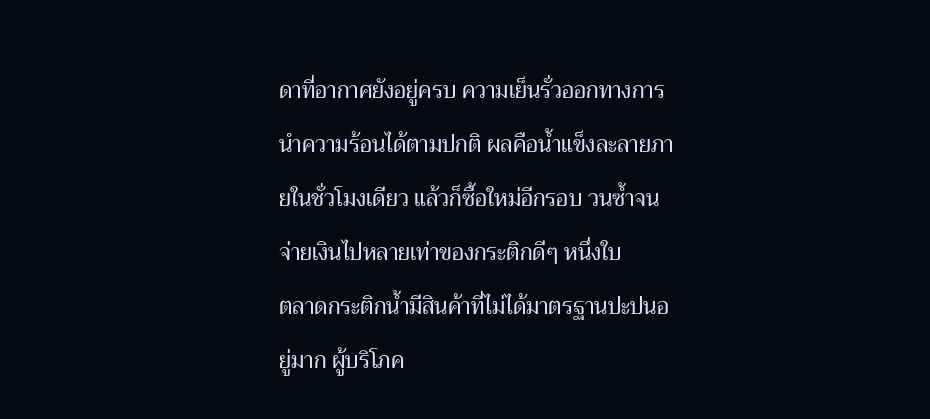ดาที่อากาศยังอยู่ครบ ความเย็นรั่วออกทางการนำความร้อนได้ตามปกติ ผลคือน้ำแข็งละลายภายในชั่วโมงเดียว แล้วก็ซื้อใหม่อีกรอบ วนซ้ำจนจ่ายเงินไปหลายเท่าของกระติกดีๆ หนึ่งใบ
ตลาดกระติกน้ำมีสินค้าที่ไม่ได้มาตรฐานปะปนอยู่มาก ผู้บริโภค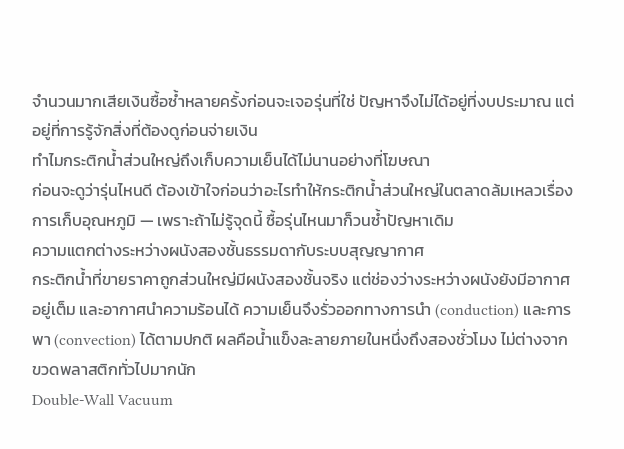จำนวนมากเสียเงินซื้อซ้ำหลายครั้งก่อนจะเจอรุ่นที่ใช่ ปัญหาจึงไม่ได้อยู่ที่งบประมาณ แต่อยู่ที่การรู้จักสิ่งที่ต้องดูก่อนจ่ายเงิน
ทำไมกระติกน้ำส่วนใหญ่ถึงเก็บความเย็นได้ไม่นานอย่างที่โฆษณา
ก่อนจะดูว่ารุ่นไหนดี ต้องเข้าใจก่อนว่าอะไรทำให้กระติกน้ำส่วนใหญ่ในตลาดล้มเหลวเรื่องการเก็บอุณหภูมิ — เพราะถ้าไม่รู้จุดนี้ ซื้อรุ่นไหนมาก็วนซ้ำปัญหาเดิม
ความแตกต่างระหว่างผนังสองชั้นธรรมดากับระบบสุญญากาศ
กระติกน้ำที่ขายราคาถูกส่วนใหญ่มีผนังสองชั้นจริง แต่ช่องว่างระหว่างผนังยังมีอากาศอยู่เต็ม และอากาศนำความร้อนได้ ความเย็นจึงรั่วออกทางการนำ (conduction) และการพา (convection) ได้ตามปกติ ผลคือน้ำแข็งละลายภายในหนึ่งถึงสองชั่วโมง ไม่ต่างจากขวดพลาสติกทั่วไปมากนัก
Double-Wall Vacuum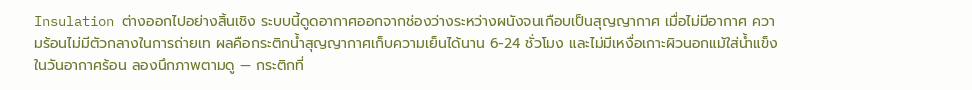Insulation ต่างออกไปอย่างสิ้นเชิง ระบบนี้ดูดอากาศออกจากช่องว่างระหว่างผนังจนเกือบเป็นสุญญากาศ เมื่อไม่มีอากาศ ความร้อนไม่มีตัวกลางในการถ่ายเท ผลคือกระติกน้ำสุญญากาศเก็บความเย็นได้นาน 6-24 ชั่วโมง และไม่มีเหงื่อเกาะผิวนอกแม้ใส่น้ำแข็งในวันอากาศร้อน ลองนึกภาพตามดู — กระติกที่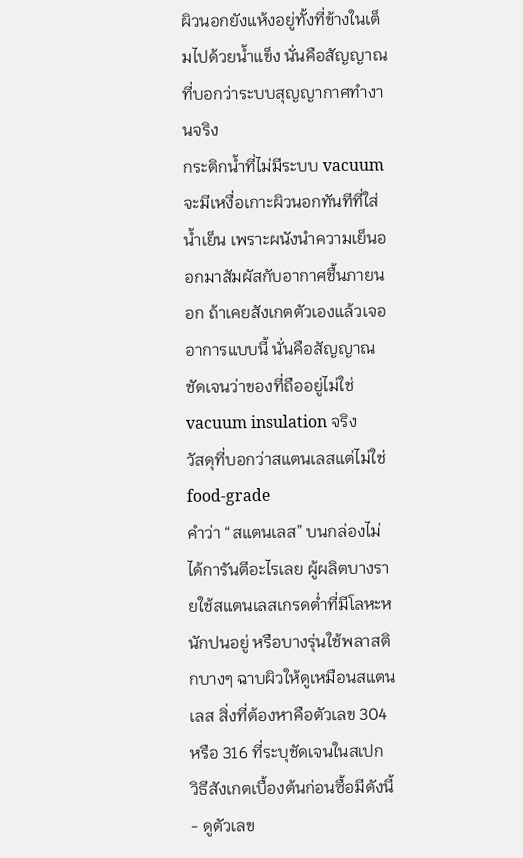ผิวนอกยังแห้งอยู่ทั้งที่ข้างในเต็มไปด้วยน้ำแข็ง นั่นคือสัญญาณที่บอกว่าระบบสุญญากาศทำงานจริง
กระติกน้ำที่ไม่มีระบบ vacuum จะมีเหงื่อเกาะผิวนอกทันทีที่ใส่น้ำเย็น เพราะผนังนำความเย็นออกมาสัมผัสกับอากาศชื้นภายนอก ถ้าเคยสังเกตตัวเองแล้วเจออาการแบบนี้ นั่นคือสัญญาณชัดเจนว่าของที่ถืออยู่ไม่ใช่ vacuum insulation จริง
วัสดุที่บอกว่าสแตนเลสแต่ไม่ใช่ food-grade
คำว่า “สแตนเลส” บนกล่องไม่ได้การันตีอะไรเลย ผู้ผลิตบางรายใช้สแตนเลสเกรดต่ำที่มีโลหะหนักปนอยู่ หรือบางรุ่นใช้พลาสติกบางๆ ฉาบผิวให้ดูเหมือนสแตนเลส สิ่งที่ต้องหาคือตัวเลข 304 หรือ 316 ที่ระบุชัดเจนในสเปก
วิธีสังเกตเบื้องต้นก่อนซื้อมีดังนี้
- ดูตัวเลข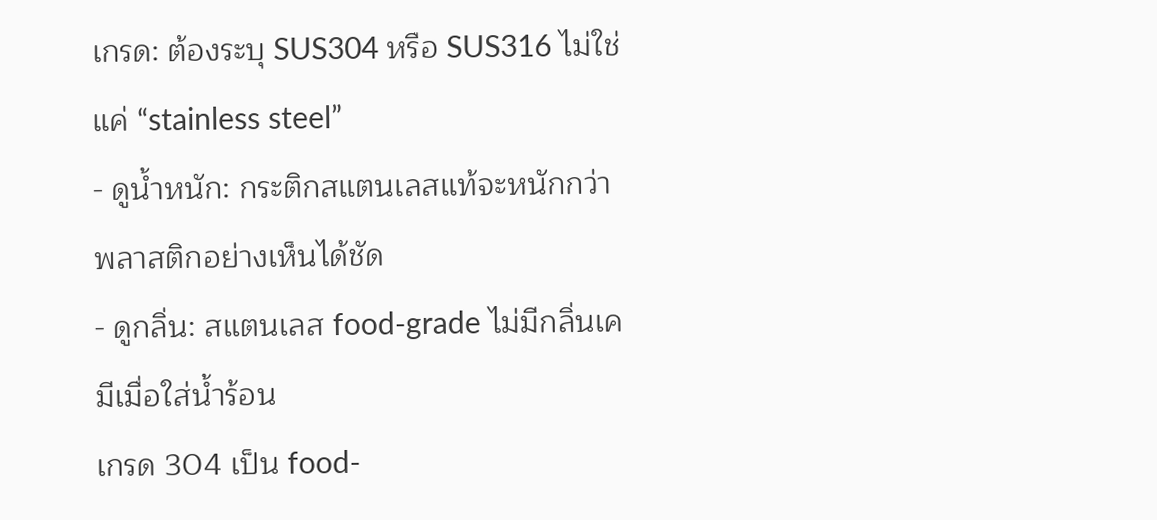เกรด: ต้องระบุ SUS304 หรือ SUS316 ไม่ใช่แค่ “stainless steel”
- ดูน้ำหนัก: กระติกสแตนเลสแท้จะหนักกว่าพลาสติกอย่างเห็นได้ชัด
- ดูกลิ่น: สแตนเลส food-grade ไม่มีกลิ่นเคมีเมื่อใส่น้ำร้อน
เกรด 304 เป็น food-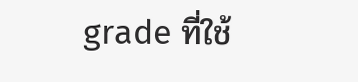grade ที่ใช้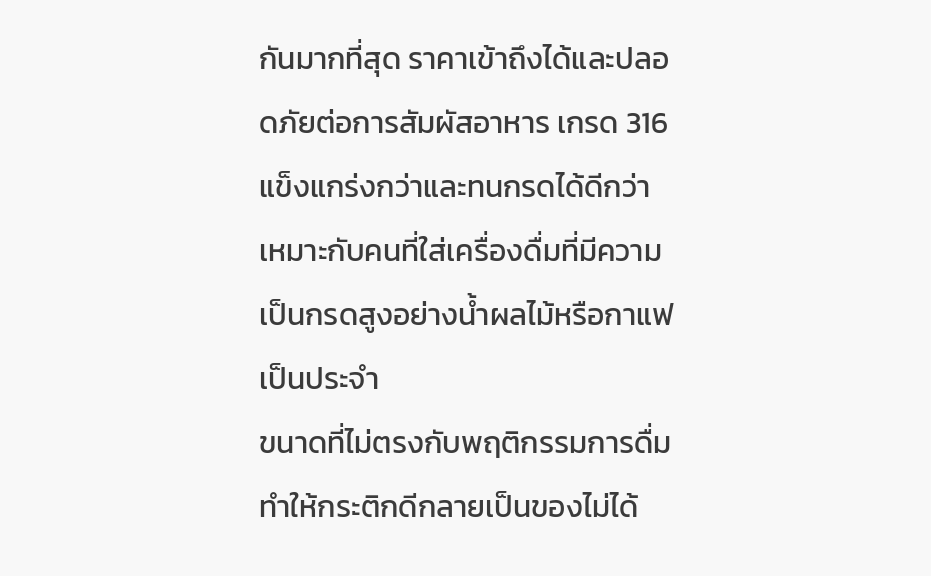กันมากที่สุด ราคาเข้าถึงได้และปลอดภัยต่อการสัมผัสอาหาร เกรด 316 แข็งแกร่งกว่าและทนกรดได้ดีกว่า เหมาะกับคนที่ใส่เครื่องดื่มที่มีความเป็นกรดสูงอย่างน้ำผลไม้หรือกาแฟเป็นประจำ
ขนาดที่ไม่ตรงกับพฤติกรรมการดื่มทำให้กระติกดีกลายเป็นของไม่ได้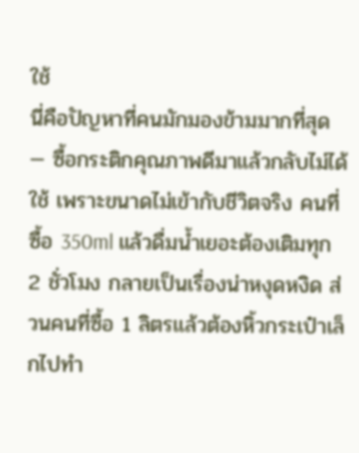ใช้
นี่คือปัญหาที่คนมักมองข้ามมากที่สุด — ซื้อกระติกคุณภาพดีมาแล้วกลับไม่ได้ใช้ เพราะขนาดไม่เข้ากับชีวิตจริง คนที่ซื้อ 350ml แล้วดื่มน้ำเยอะต้องเติมทุก 2 ชั่วโมง กลายเป็นเรื่องน่าหงุดหงิด ส่วนคนที่ซื้อ 1 ลิตรแล้วต้องหิ้วกระเป๋าเล็กไปทำ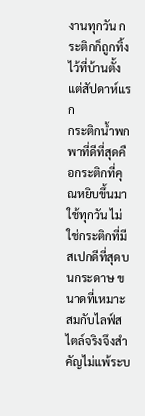งานทุกวัน กระติกก็ถูกทิ้งไว้ที่บ้านตั้งแต่สัปดาห์แรก
กระติกน้ำพกพาที่ดีที่สุดคือกระติกที่คุณหยิบขึ้นมาใช้ทุกวัน ไม่ใช่กระติกที่มีสเปกดีที่สุดบนกระดาษ ขนาดที่เหมาะสมกับไลฟ์สไตล์จริงจึงสำคัญไม่แพ้ระบ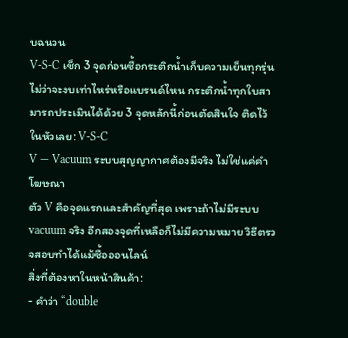บฉนวน
V-S-C เช็ก 3 จุดก่อนซื้อกระติกน้ำเก็บความเย็นทุกรุ่น
ไม่ว่าจะงบเท่าไหร่หรือแบรนด์ไหน กระติกน้ำทุกใบสามารถประเมินได้ด้วย 3 จุดหลักนี้ก่อนตัดสินใจ ติดไว้ในหัวเลย: V-S-C
V — Vacuum ระบบสุญญากาศต้องมีจริง ไม่ใช่แค่คำโฆษณา
ตัว V คือจุดแรกและสำคัญที่สุด เพราะถ้าไม่มีระบบ vacuum จริง อีกสองจุดที่เหลือก็ไม่มีความหมาย วิธีตรวจสอบทำได้แม้ซื้อออนไลน์
สิ่งที่ต้องหาในหน้าสินค้า:
- คำว่า “double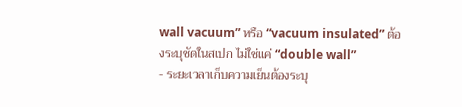wall vacuum” หรือ “vacuum insulated” ต้องระบุชัดในสเปก ไม่ใช่แค่ “double wall”
- ระยะเวลาเก็บความเย็นต้องระบุ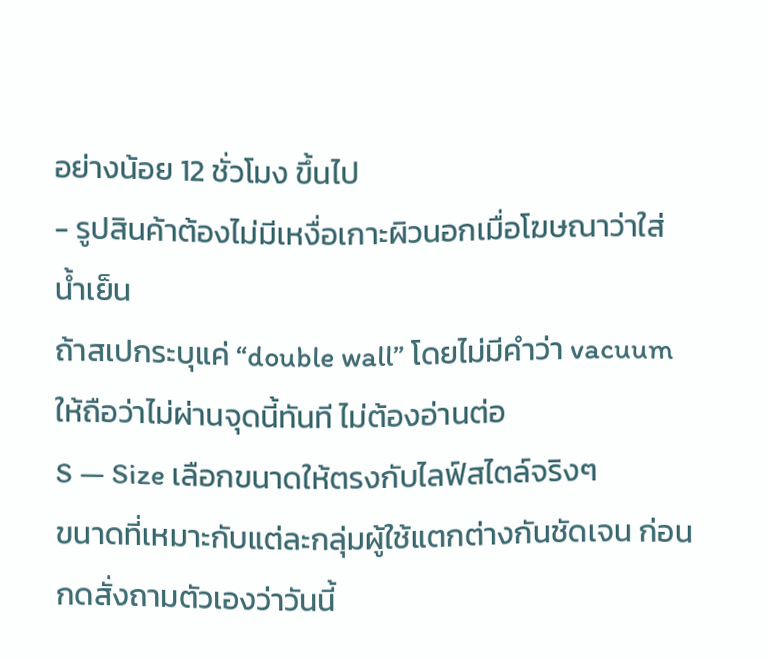อย่างน้อย 12 ชั่วโมง ขึ้นไป
- รูปสินค้าต้องไม่มีเหงื่อเกาะผิวนอกเมื่อโฆษณาว่าใส่น้ำเย็น
ถ้าสเปกระบุแค่ “double wall” โดยไม่มีคำว่า vacuum ให้ถือว่าไม่ผ่านจุดนี้ทันที ไม่ต้องอ่านต่อ
S — Size เลือกขนาดให้ตรงกับไลฟ์สไตล์จริงๆ
ขนาดที่เหมาะกับแต่ละกลุ่มผู้ใช้แตกต่างกันชัดเจน ก่อนกดสั่งถามตัวเองว่าวันนี้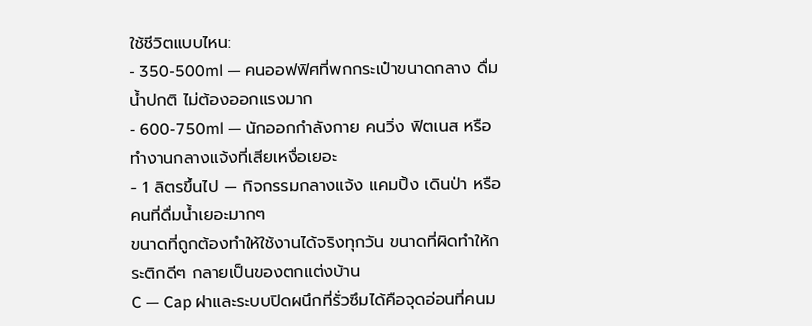ใช้ชีวิตแบบไหน:
- 350-500ml — คนออฟฟิศที่พกกระเป๋าขนาดกลาง ดื่มน้ำปกติ ไม่ต้องออกแรงมาก
- 600-750ml — นักออกกำลังกาย คนวิ่ง ฟิตเนส หรือทำงานกลางแจ้งที่เสียเหงื่อเยอะ
- 1 ลิตรขึ้นไป — กิจกรรมกลางแจ้ง แคมปิ้ง เดินป่า หรือคนที่ดื่มน้ำเยอะมากๆ
ขนาดที่ถูกต้องทำให้ใช้งานได้จริงทุกวัน ขนาดที่ผิดทำให้กระติกดีๆ กลายเป็นของตกแต่งบ้าน
C — Cap ฝาและระบบปิดผนึกที่รั่วซึมได้คือจุดอ่อนที่คนม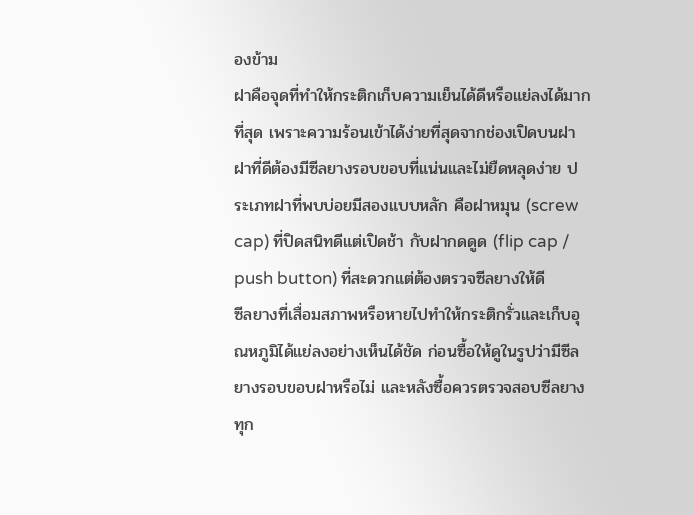องข้าม
ฝาคือจุดที่ทำให้กระติกเก็บความเย็นได้ดีหรือแย่ลงได้มากที่สุด เพราะความร้อนเข้าได้ง่ายที่สุดจากช่องเปิดบนฝา ฝาที่ดีต้องมีซีลยางรอบขอบที่แน่นและไม่ยืดหลุดง่าย ประเภทฝาที่พบบ่อยมีสองแบบหลัก คือฝาหมุน (screw cap) ที่ปิดสนิทดีแต่เปิดช้า กับฝากดดูด (flip cap / push button) ที่สะดวกแต่ต้องตรวจซีลยางให้ดี
ซีลยางที่เสื่อมสภาพหรือหายไปทำให้กระติกรั่วและเก็บอุณหภูมิได้แย่ลงอย่างเห็นได้ชัด ก่อนซื้อให้ดูในรูปว่ามีซีลยางรอบขอบฝาหรือไม่ และหลังซื้อควรตรวจสอบซีลยางทุก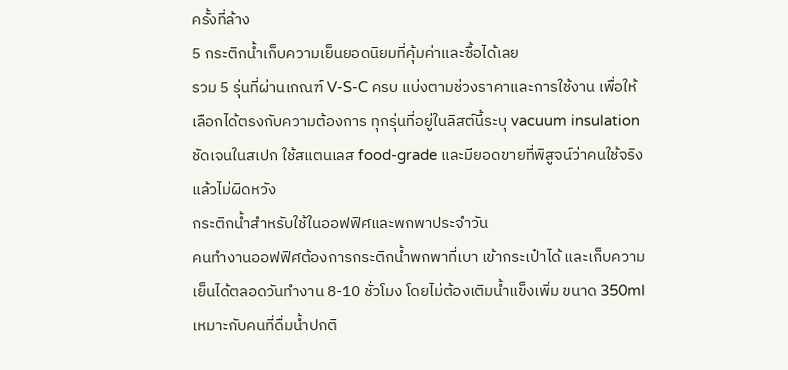ครั้งที่ล้าง
5 กระติกน้ำเก็บความเย็นยอดนิยมที่คุ้มค่าและซื้อได้เลย
รวม 5 รุ่นที่ผ่านเกณฑ์ V-S-C ครบ แบ่งตามช่วงราคาและการใช้งาน เพื่อให้เลือกได้ตรงกับความต้องการ ทุกรุ่นที่อยู่ในลิสต์นี้ระบุ vacuum insulation ชัดเจนในสเปก ใช้สแตนเลส food-grade และมียอดขายที่พิสูจน์ว่าคนใช้จริงแล้วไม่ผิดหวัง
กระติกน้ำสำหรับใช้ในออฟฟิศและพกพาประจำวัน
คนทำงานออฟฟิศต้องการกระติกน้ำพกพาที่เบา เข้ากระเป๋าได้ และเก็บความเย็นได้ตลอดวันทำงาน 8-10 ชั่วโมง โดยไม่ต้องเติมน้ำแข็งเพิ่ม ขนาด 350ml เหมาะกับคนที่ดื่มน้ำปกติ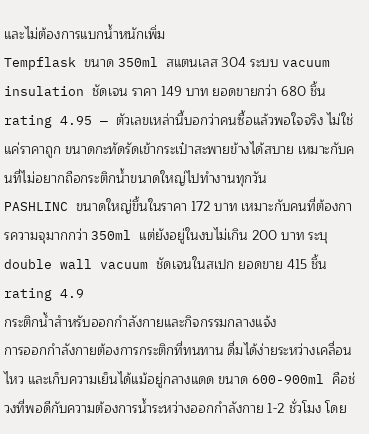และไม่ต้องการแบกน้ำหนักเพิ่ม
Tempflask ขนาด 350ml สแตนเลส 304 ระบบ vacuum insulation ชัดเจน ราคา 149 บาท ยอดขายกว่า 680 ชิ้น rating 4.95 — ตัวเลขเหล่านี้บอกว่าคนซื้อแล้วพอใจจริง ไม่ใช่แค่ราคาถูก ขนาดกะทัดรัดเข้ากระเป๋าสะพายข้างได้สบาย เหมาะกับคนที่ไม่อยากถือกระติกน้ำขนาดใหญ่ไปทำงานทุกวัน
PASHLINC ขนาดใหญ่ขึ้นในราคา 172 บาท เหมาะกับคนที่ต้องการความจุมากกว่า 350ml แต่ยังอยู่ในงบไม่เกิน 200 บาท ระบุ double wall vacuum ชัดเจนในสเปก ยอดขาย 415 ชิ้น rating 4.9
กระติกน้ำสำหรับออกกำลังกายและกิจกรรมกลางแจ้ง
การออกกำลังกายต้องการกระติกที่ทนทาน ดื่มได้ง่ายระหว่างเคลื่อนไหว และเก็บความเย็นได้แม้อยู่กลางแดด ขนาด 600-900ml คือช่วงที่พอดีกับความต้องการน้ำระหว่างออกกำลังกาย 1-2 ชั่วโมง โดย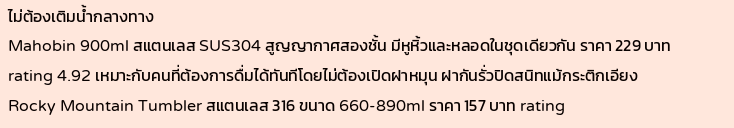ไม่ต้องเติมน้ำกลางทาง
Mahobin 900ml สแตนเลส SUS304 สูญญากาศสองชั้น มีหูหิ้วและหลอดในชุดเดียวกัน ราคา 229 บาท rating 4.92 เหมาะกับคนที่ต้องการดื่มได้ทันทีโดยไม่ต้องเปิดฝาหมุน ฝากันรั่วปิดสนิทแม้กระติกเอียง
Rocky Mountain Tumbler สแตนเลส 316 ขนาด 660-890ml ราคา 157 บาท rating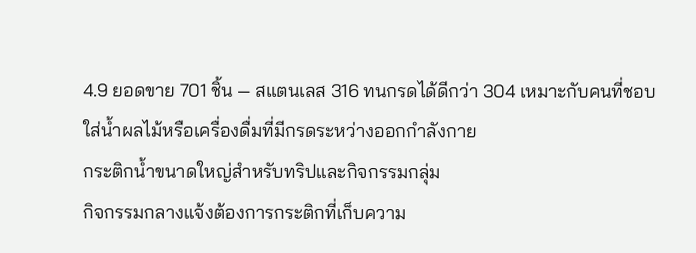4.9 ยอดขาย 701 ชิ้น — สแตนเลส 316 ทนกรดได้ดีกว่า 304 เหมาะกับคนที่ชอบใส่น้ำผลไม้หรือเครื่องดื่มที่มีกรดระหว่างออกกำลังกาย
กระติกน้ำขนาดใหญ่สำหรับทริปและกิจกรรมกลุ่ม
กิจกรรมกลางแจ้งต้องการกระติกที่เก็บความ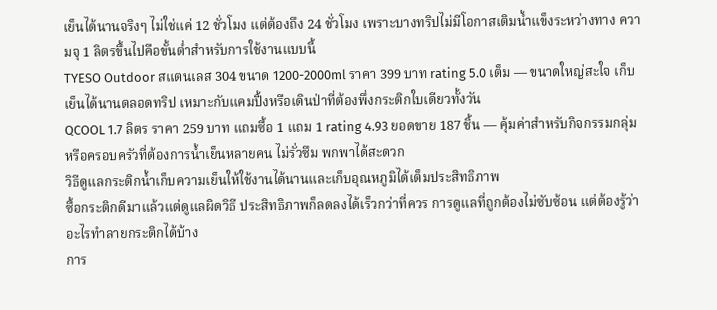เย็นได้นานจริงๆ ไม่ใช่แค่ 12 ชั่วโมง แต่ต้องถึง 24 ชั่วโมง เพราะบางทริปไม่มีโอกาสเติมน้ำแข็งระหว่างทาง ความจุ 1 ลิตรขึ้นไปคือขั้นต่ำสำหรับการใช้งานแบบนี้
TYESO Outdoor สแตนเลส 304 ขนาด 1200-2000ml ราคา 399 บาท rating 5.0 เต็ม — ขนาดใหญ่สะใจ เก็บเย็นได้นานตลอดทริป เหมาะกับแคมปิ้งหรือเดินป่าที่ต้องพึ่งกระติกใบเดียวทั้งวัน
QCOOL 1.7 ลิตร ราคา 259 บาท แถมซื้อ 1 แถม 1 rating 4.93 ยอดขาย 187 ชิ้น — คุ้มค่าสำหรับกิจกรรมกลุ่มหรือครอบครัวที่ต้องการน้ำเย็นหลายคน ไม่รั่วซึม พกพาได้สะดวก
วิธีดูแลกระติกน้ำเก็บความเย็นให้ใช้งานได้นานและเก็บอุณหภูมิได้เต็มประสิทธิภาพ
ซื้อกระติกดีมาแล้วแต่ดูแลผิดวิธี ประสิทธิภาพก็ลดลงได้เร็วกว่าที่ควร การดูแลที่ถูกต้องไม่ซับซ้อน แต่ต้องรู้ว่าอะไรทำลายกระติกได้บ้าง
การ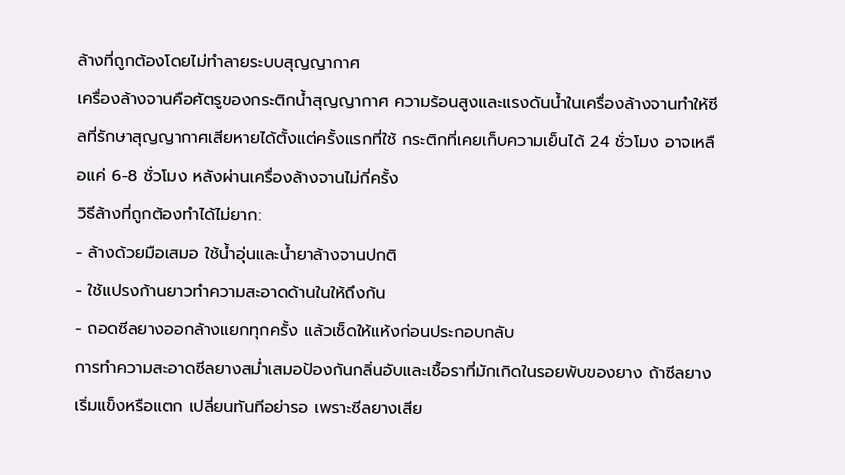ล้างที่ถูกต้องโดยไม่ทำลายระบบสุญญากาศ
เครื่องล้างจานคือศัตรูของกระติกน้ำสุญญากาศ ความร้อนสูงและแรงดันน้ำในเครื่องล้างจานทำให้ซีลที่รักษาสุญญากาศเสียหายได้ตั้งแต่ครั้งแรกที่ใช้ กระติกที่เคยเก็บความเย็นได้ 24 ชั่วโมง อาจเหลือแค่ 6-8 ชั่วโมง หลังผ่านเครื่องล้างจานไม่กี่ครั้ง
วิธีล้างที่ถูกต้องทำได้ไม่ยาก:
- ล้างด้วยมือเสมอ ใช้น้ำอุ่นและน้ำยาล้างจานปกติ
- ใช้แปรงก้านยาวทำความสะอาดด้านในให้ถึงก้น
- ถอดซีลยางออกล้างแยกทุกครั้ง แล้วเช็ดให้แห้งก่อนประกอบกลับ
การทำความสะอาดซีลยางสม่ำเสมอป้องกันกลิ่นอับและเชื้อราที่มักเกิดในรอยพับของยาง ถ้าซีลยางเริ่มแข็งหรือแตก เปลี่ยนทันทีอย่ารอ เพราะซีลยางเสีย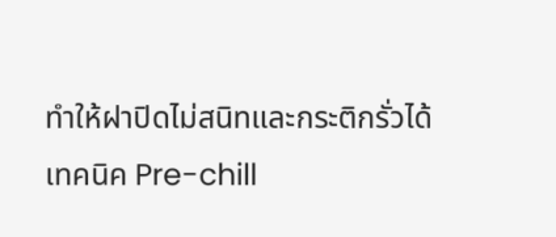ทำให้ฝาปิดไม่สนิทและกระติกรั่วได้
เทคนิค Pre-chill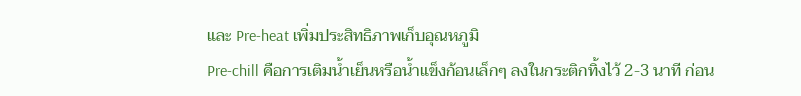และ Pre-heat เพิ่มประสิทธิภาพเก็บอุณหภูมิ
Pre-chill คือการเติมน้ำเย็นหรือน้ำแข็งก้อนเล็กๆ ลงในกระติกทิ้งไว้ 2-3 นาที ก่อน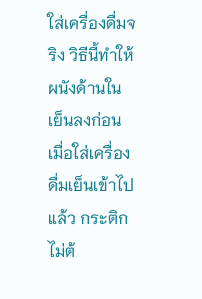ใส่เครื่องดื่มจริง วิธีนี้ทำให้ผนังด้านในเย็นลงก่อน เมื่อใส่เครื่องดื่มเย็นเข้าไปแล้ว กระติกไม่ต้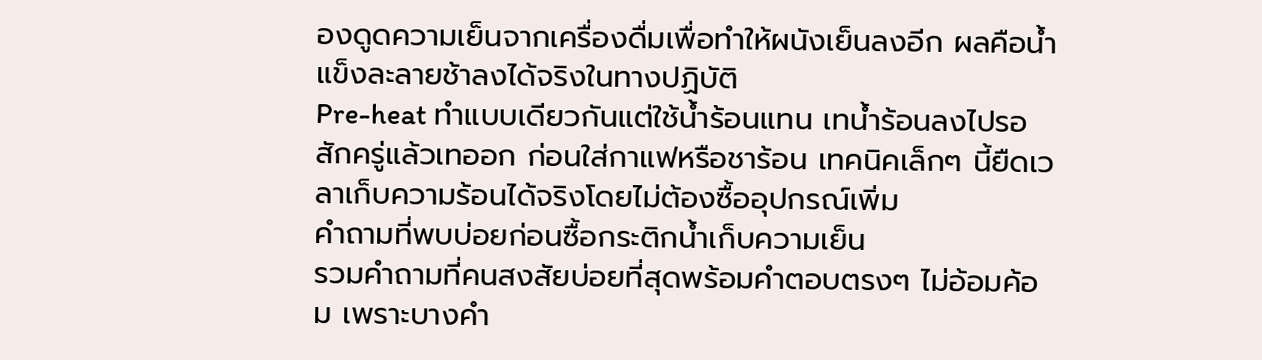องดูดความเย็นจากเครื่องดื่มเพื่อทำให้ผนังเย็นลงอีก ผลคือน้ำแข็งละลายช้าลงได้จริงในทางปฏิบัติ
Pre-heat ทำแบบเดียวกันแต่ใช้น้ำร้อนแทน เทน้ำร้อนลงไปรอสักครู่แล้วเทออก ก่อนใส่กาแฟหรือชาร้อน เทคนิคเล็กๆ นี้ยืดเวลาเก็บความร้อนได้จริงโดยไม่ต้องซื้ออุปกรณ์เพิ่ม
คำถามที่พบบ่อยก่อนซื้อกระติกน้ำเก็บความเย็น
รวมคำถามที่คนสงสัยบ่อยที่สุดพร้อมคำตอบตรงๆ ไม่อ้อมค้อม เพราะบางคำ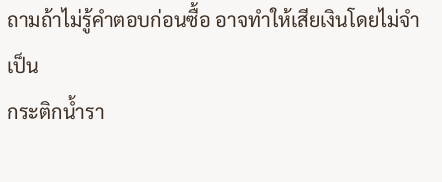ถามถ้าไม่รู้คำตอบก่อนซื้อ อาจทำให้เสียเงินโดยไม่จำเป็น
กระติกน้ำรา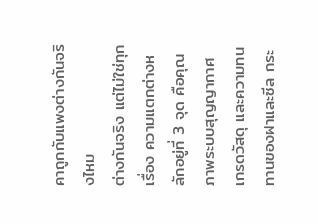คาถูกกับแพงต่างกันจริงไหม
ต่างกันจริง แต่ไม่ใช่ทุกเรื่อง ความแตกต่างหลักอยู่ที่ 3 จุด คือคุณภาพระบบสุญญากาศ เกรดวัสดุ และความทนทานของฝาและซีล กระ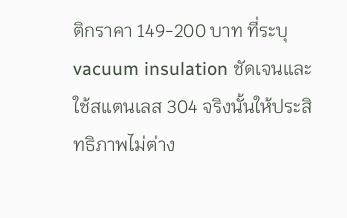ติกราคา 149-200 บาท ที่ระบุ vacuum insulation ชัดเจนและใช้สแตนเลส 304 จริงนั้นให้ประสิทธิภาพไม่ต่าง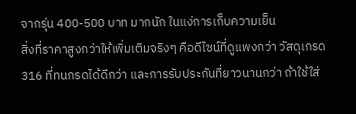จากรุ่น 400-500 บาท มากนัก ในแง่การเก็บความเย็น
สิ่งที่ราคาสูงกว่าให้เพิ่มเติมจริงๆ คือดีไซน์ที่ดูแพงกว่า วัสดุเกรด 316 ที่ทนกรดได้ดีกว่า และการรับประกันที่ยาวนานกว่า ถ้าใช้ใส่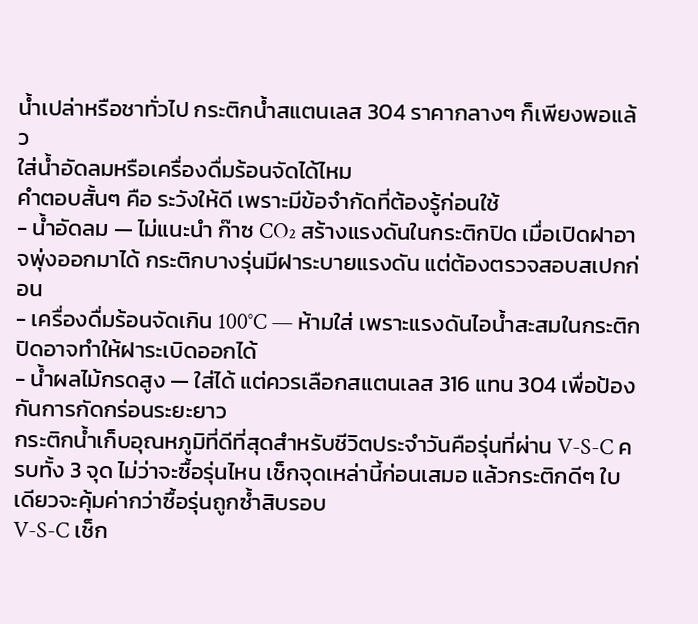น้ำเปล่าหรือชาทั่วไป กระติกน้ำสแตนเลส 304 ราคากลางๆ ก็เพียงพอแล้ว
ใส่น้ำอัดลมหรือเครื่องดื่มร้อนจัดได้ไหม
คำตอบสั้นๆ คือ ระวังให้ดี เพราะมีข้อจำกัดที่ต้องรู้ก่อนใช้
- น้ำอัดลม — ไม่แนะนำ ก๊าซ CO₂ สร้างแรงดันในกระติกปิด เมื่อเปิดฝาอาจพุ่งออกมาได้ กระติกบางรุ่นมีฝาระบายแรงดัน แต่ต้องตรวจสอบสเปกก่อน
- เครื่องดื่มร้อนจัดเกิน 100°C — ห้ามใส่ เพราะแรงดันไอน้ำสะสมในกระติกปิดอาจทำให้ฝาระเบิดออกได้
- น้ำผลไม้กรดสูง — ใส่ได้ แต่ควรเลือกสแตนเลส 316 แทน 304 เพื่อป้องกันการกัดกร่อนระยะยาว
กระติกน้ำเก็บอุณหภูมิที่ดีที่สุดสำหรับชีวิตประจำวันคือรุ่นที่ผ่าน V-S-C ครบทั้ง 3 จุด ไม่ว่าจะซื้อรุ่นไหน เช็กจุดเหล่านี้ก่อนเสมอ แล้วกระติกดีๆ ใบเดียวจะคุ้มค่ากว่าซื้อรุ่นถูกซ้ำสิบรอบ
V-S-C เช็ก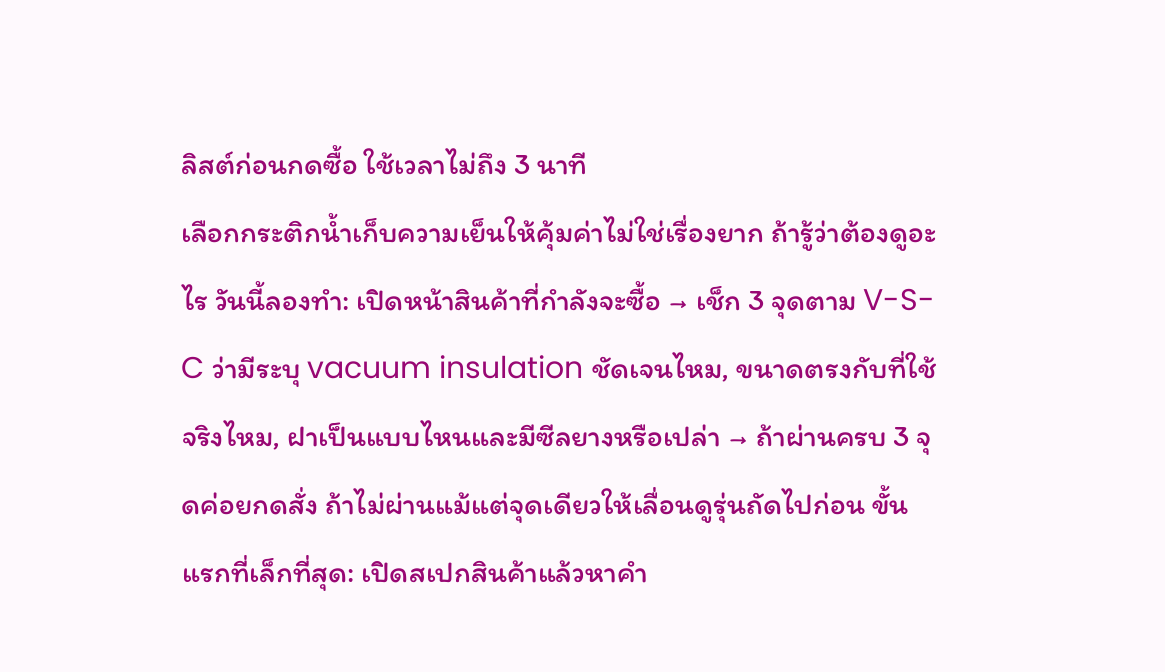ลิสต์ก่อนกดซื้อ ใช้เวลาไม่ถึง 3 นาที
เลือกกระติกน้ำเก็บความเย็นให้คุ้มค่าไม่ใช่เรื่องยาก ถ้ารู้ว่าต้องดูอะไร วันนี้ลองทำ: เปิดหน้าสินค้าที่กำลังจะซื้อ → เช็ก 3 จุดตาม V-S-C ว่ามีระบุ vacuum insulation ชัดเจนไหม, ขนาดตรงกับที่ใช้จริงไหม, ฝาเป็นแบบไหนและมีซีลยางหรือเปล่า → ถ้าผ่านครบ 3 จุดค่อยกดสั่ง ถ้าไม่ผ่านแม้แต่จุดเดียวให้เลื่อนดูรุ่นถัดไปก่อน ขั้นแรกที่เล็กที่สุด: เปิดสเปกสินค้าแล้วหาคำ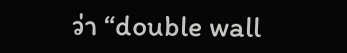ว่า “double wall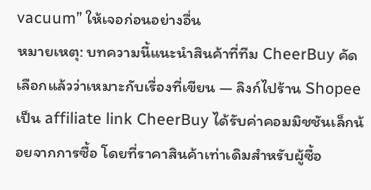vacuum” ให้เจอก่อนอย่างอื่น
หมายเหตุ: บทความนี้แนะนำสินค้าที่ทีม CheerBuy คัดเลือกแล้วว่าเหมาะกับเรื่องที่เขียน — ลิงก์ไปร้าน Shopee เป็น affiliate link CheerBuy ได้รับค่าคอมมิชชันเล็กน้อยจากการซื้อ โดยที่ราคาสินค้าเท่าเดิมสำหรับผู้ซื้อ